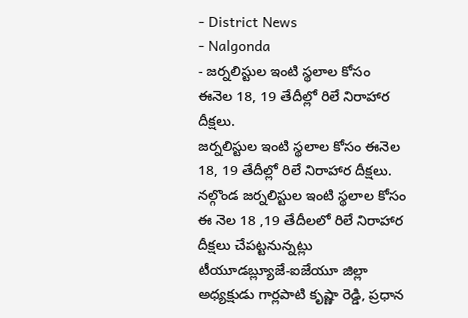- District News
- Nalgonda
- జర్నలిస్టుల ఇంటి స్థలాల కోసం ఈనెల 18, 19 తేదీల్లో రిలే నిరాహార దీక్షలు.
జర్నలిస్టుల ఇంటి స్థలాల కోసం ఈనెల 18, 19 తేదీల్లో రిలే నిరాహార దీక్షలు.
నల్గొండ జర్నలిస్టుల ఇంటి స్థలాల కోసం ఈ నెల 18 ,19 తేదీలలో రిలే నిరాహార దీక్షలు చేపట్టనున్నట్లు టీయూడబ్ల్యూజే-ఐజేయూ జిల్లా అధ్యక్షుడు గార్లపాటి కృష్ణా రెడ్డి, ప్రధాన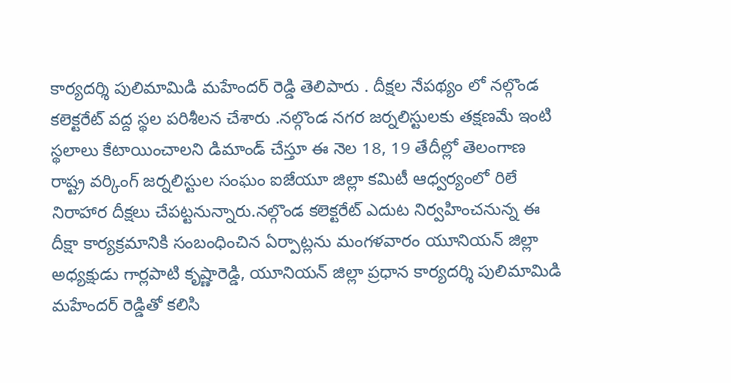కార్యదర్శి పులిమామిడి మహేందర్ రెడ్డి తెలిపారు . దీక్షల నేపథ్యం లో నల్గొండ కలెక్టరేట్ వద్ద స్థల పరిశీలన చేశారు .నల్గొండ నగర జర్నలిస్టులకు తక్షణమే ఇంటి స్థలాలు కేటాయించాలని డిమాండ్ చేస్తూ ఈ నెల 18, 19 తేదీల్లో తెలంగాణ రాష్ట్ర వర్కింగ్ జర్నలిస్టుల సంఘం ఐజేయూ జిల్లా కమిటీ ఆధ్వర్యంలో రిలే నిరాహార దీక్షలు చేపట్టనున్నారు.నల్గొండ కలెక్టరేట్ ఎదుట నిర్వహించనున్న ఈ దీక్షా కార్యక్రమానికి సంబంధించిన ఏర్పాట్లను మంగళవారం యూనియన్ జిల్లా అధ్యక్షుడు గార్లపాటి కృష్ణారెడ్డి, యూనియన్ జిల్లా ప్రధాన కార్యదర్శి పులిమామిడి మహేందర్ రెడ్డితో కలిసి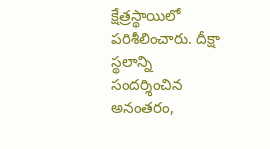క్షేత్రస్థాయిలో పరిశీలించారు. దీక్షా స్థలాన్ని సందర్శించిన అనంతరం,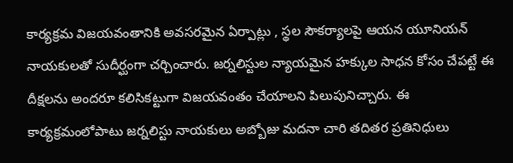కార్యక్రమ విజయవంతానికి అవసరమైన ఏర్పాట్లు , స్థల సౌకర్యాలపై ఆయన యూనియన్ నాయకులతో సుదీర్ఘంగా చర్చించారు. జర్నలిస్టుల న్యాయమైన హక్కుల సాధన కోసం చేపట్టే ఈ దీక్షలను అందరూ కలిసికట్టుగా విజయవంతం చేయాలని పిలుపునిచ్చారు. ఈ కార్యక్రమంలోపాటు జర్నలిస్టు నాయకులు అబ్బోజు మదనా చారి తదితర ప్రతినిధులు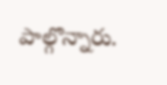పాల్గొన్నారు.